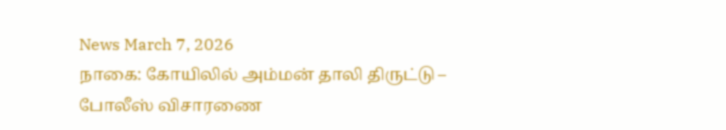News March 7, 2026
நாகை: கோயிலில் அம்மன் தாலி திருட்டு – போலீஸ் விசாரணை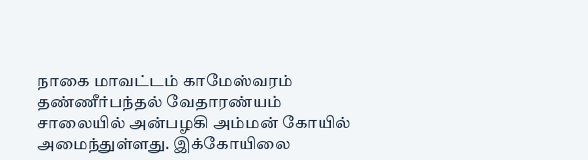நாகை மாவட்டம் காமேஸ்வரம் தண்ணீர்பந்தல் வேதாரண்யம் சாலையில் அன்பழகி அம்மன் கோயில் அமைந்துள்ளது. இக்கோயிலை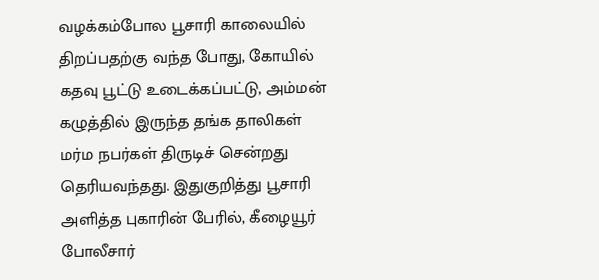வழக்கம்போல பூசாரி காலையில் திறப்பதற்கு வந்த போது, கோயில் கதவு பூட்டு உடைக்கப்பட்டு, அம்மன் கழுத்தில் இருந்த தங்க தாலிகள் மர்ம நபர்கள் திருடிச் சென்றது தெரியவந்தது. இதுகுறித்து பூசாரி அளித்த புகாரின் பேரில், கீழையூர் போலீசார்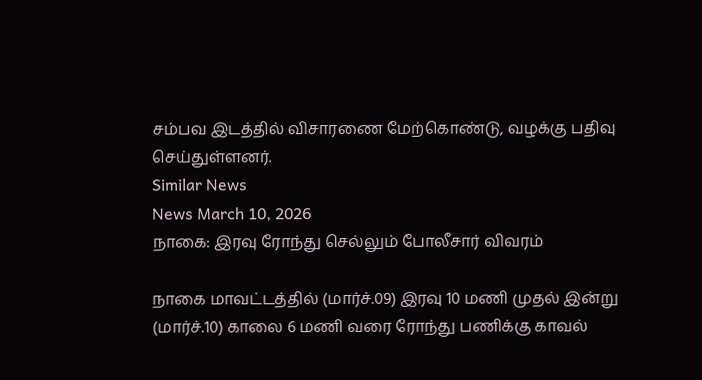சம்பவ இடத்தில் விசாரணை மேற்கொண்டு, வழக்கு பதிவு செய்துள்ளனர்.
Similar News
News March 10, 2026
நாகை: இரவு ரோந்து செல்லும் போலீசார் விவரம்

நாகை மாவட்டத்தில் (மார்ச்.09) இரவு 10 மணி முதல் இன்று (மார்ச்.10) காலை 6 மணி வரை ரோந்து பணிக்கு காவல்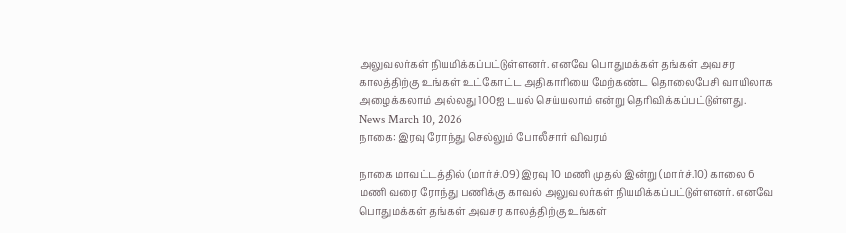அலுவலர்கள் நியமிக்கப்பட்டுள்ளனர். எனவே பொதுமக்கள் தங்கள் அவசர காலத்திற்கு உங்கள் உட்கோட்ட அதிகாரியை மேற்கண்ட தொலைபேசி வாயிலாக அழைக்கலாம் அல்லது 100ஐ டயல் செய்யலாம் என்று தெரிவிக்கப்பட்டுள்ளது.
News March 10, 2026
நாகை: இரவு ரோந்து செல்லும் போலீசார் விவரம்

நாகை மாவட்டத்தில் (மார்ச்.09) இரவு 10 மணி முதல் இன்று (மார்ச்.10) காலை 6 மணி வரை ரோந்து பணிக்கு காவல் அலுவலர்கள் நியமிக்கப்பட்டுள்ளனர். எனவே பொதுமக்கள் தங்கள் அவசர காலத்திற்கு உங்கள்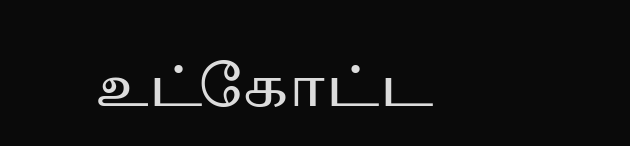உட்கோட்ட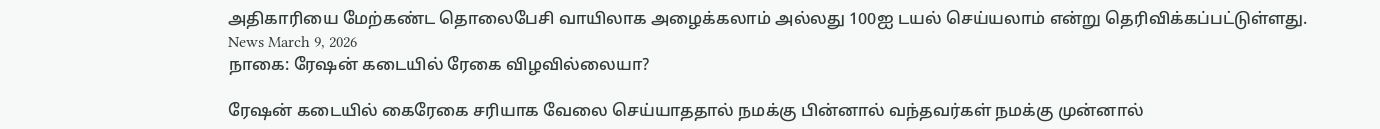அதிகாரியை மேற்கண்ட தொலைபேசி வாயிலாக அழைக்கலாம் அல்லது 100ஐ டயல் செய்யலாம் என்று தெரிவிக்கப்பட்டுள்ளது.
News March 9, 2026
நாகை: ரேஷன் கடையில் ரேகை விழவில்லையா?

ரேஷன் கடையில் கைரேகை சரியாக வேலை செய்யாததால் நமக்கு பின்னால் வந்தவர்கள் நமக்கு முன்னால்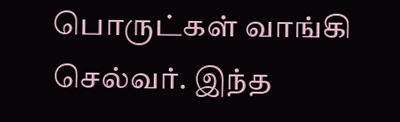பொருட்கள் வாங்கி செல்வர். இந்த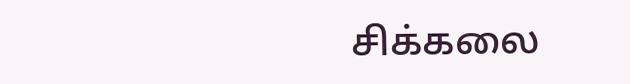சிக்கலை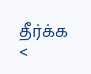தீர்க்க <